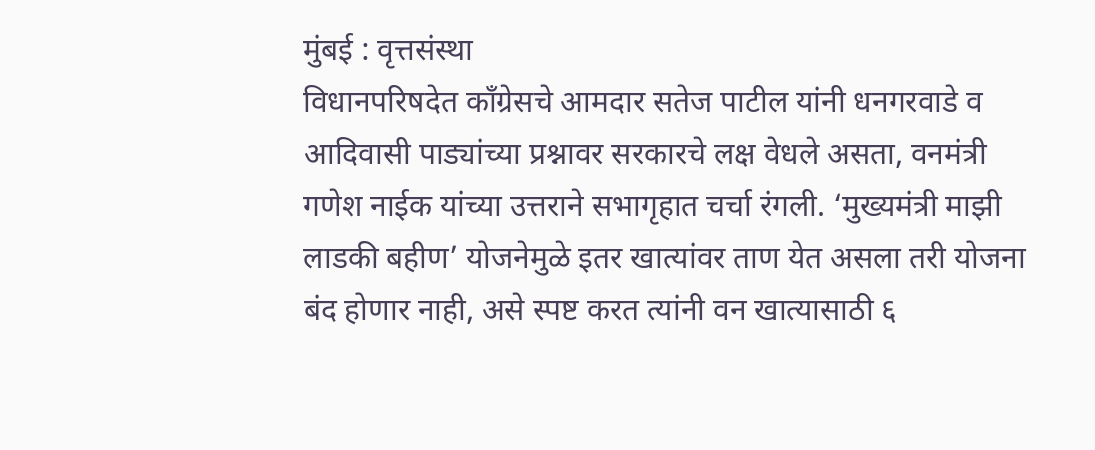मुंबई : वृत्तसंस्था
विधानपरिषदेत काँग्रेसचे आमदार सतेज पाटील यांनी धनगरवाडे व आदिवासी पाड्यांच्या प्रश्नावर सरकारचे लक्ष वेधले असता, वनमंत्री गणेश नाईक यांच्या उत्तराने सभागृहात चर्चा रंगली. ‘मुख्यमंत्री माझी लाडकी बहीण’ योजनेमुळे इतर खात्यांवर ताण येत असला तरी योजना बंद होणार नाही, असे स्पष्ट करत त्यांनी वन खात्यासाठी ६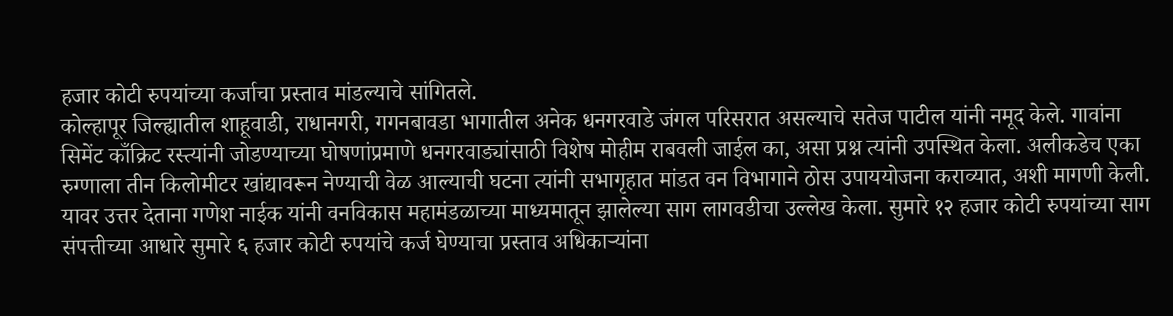हजार कोटी रुपयांच्या कर्जाचा प्रस्ताव मांडल्याचे सांगितले.
कोल्हापूर जिल्ह्यातील शाहूवाडी, राधानगरी, गगनबावडा भागातील अनेक धनगरवाडे जंगल परिसरात असल्याचे सतेज पाटील यांनी नमूद केले. गावांना सिमेंट काँक्रिट रस्त्यांनी जोडण्याच्या घोषणांप्रमाणे धनगरवाड्यांसाठी विशेष मोहीम राबवली जाईल का, असा प्रश्न त्यांनी उपस्थित केला. अलीकडेच एका रुग्णाला तीन किलोमीटर खांद्यावरून नेण्याची वेळ आल्याची घटना त्यांनी सभागृहात मांडत वन विभागाने ठोस उपाययोजना कराव्यात, अशी मागणी केली.
यावर उत्तर देताना गणेश नाईक यांनी वनविकास महामंडळाच्या माध्यमातून झालेल्या साग लागवडीचा उल्लेख केला. सुमारे १२ हजार कोटी रुपयांच्या साग संपत्तीच्या आधारे सुमारे ६ हजार कोटी रुपयांचे कर्ज घेण्याचा प्रस्ताव अधिकाऱ्यांना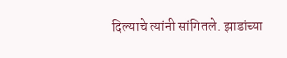दिल्याचे त्यांनी सांगितले. झाडांच्या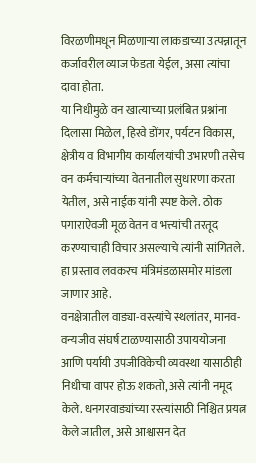विरळणीमधून मिळणाऱ्या लाकडाच्या उत्पन्नातून कर्जावरील व्याज फेडता येईल, असा त्यांचा दावा होता.
या निधीमुळे वन खात्याच्या प्रलंबित प्रश्नांना दिलासा मिळेल, हिरवे डोंगर, पर्यटन विकास, क्षेत्रीय व विभागीय कार्यालयांची उभारणी तसेच वन कर्मचाऱ्यांच्या वेतनातील सुधारणा करता येतील, असे नाईक यांनी स्पष्ट केले. ठोक पगाराऐवजी मूळ वेतन व भत्त्यांची तरतूद करण्याचाही विचार असल्याचे त्यांनी सांगितले. हा प्रस्ताव लवकरच मंत्रिमंडळासमोर मांडला जाणार आहे.
वनक्षेत्रातील वाड्या-वस्त्यांचे स्थलांतर, मानव-वन्यजीव संघर्ष टाळण्यासाठी उपाययोजना आणि पर्यायी उपजीविकेची व्यवस्था यासाठीही निधीचा वापर होऊ शकतो, असे त्यांनी नमूद केले. धनगरवाड्यांच्या रस्त्यांसाठी निश्चित प्रयत्न केले जातील, असे आश्वासन देत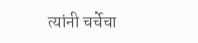त्यांनी चर्चेचा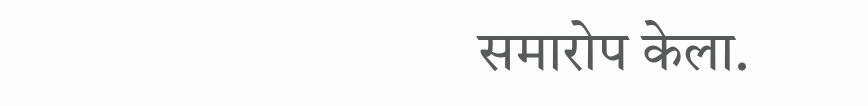समारोप केला.